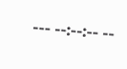--- --:--:-- --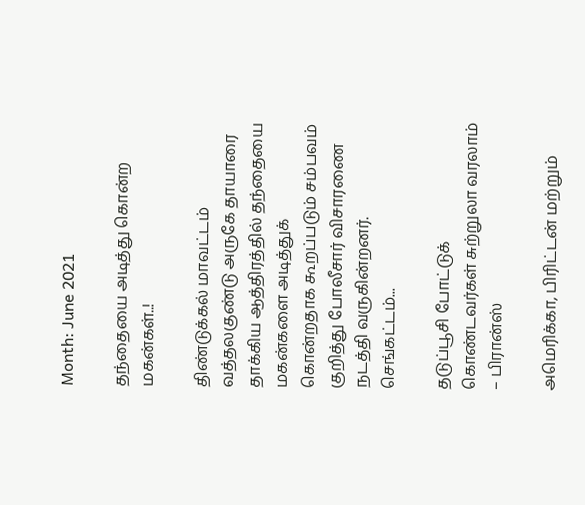Month: June 2021

தந்தையை அடித்து கொன்ற மகன்கள்..!

திண்டுக்கல் மாவட்டம் வத்தலகுண்டு அருகே தாயாரை தாக்கிய ஆத்திரத்தில் தந்தையை மகன்களை அடித்துக் கொன்றதாக கூறப்படும் சம்பவம் குறித்து போலீசார் விசாரணை நடத்தி வருகின்றனர்.   செங்கட்டம்...

தடுப்பூசி போட்டுக் கொண்டவர்கள் சுற்றுலா வரலாம் – பிரான்ஸ்

அமெரிக்கா, பிரிட்டன் மற்றும்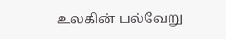உலகின் பல்வேறு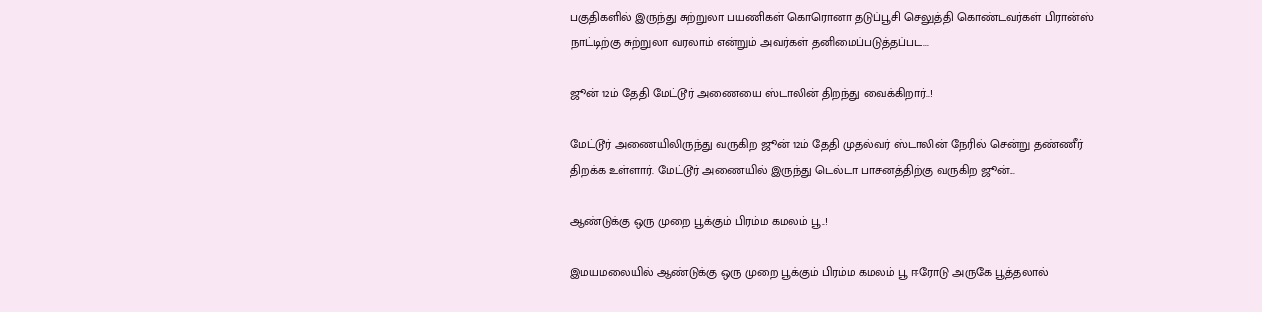பகுதிகளில் இருந்து சுற்றுலா பயணிகள் கொரொனா தடுப்பூசி செலுத்தி கொண்டவர்கள் பிரான்ஸ் நாட்டிற்கு சுற்றுலா வரலாம் என்றும் அவர்கள் தனிமைப்படுத்தப்பட...

ஜூன் 12ம் தேதி மேட்டூர் அணையை ஸ்டாலின் திறந்து வைக்கிறார்..!

மேட்டூர் அணையிலிருந்து வருகிற ஜூன் 12ம் தேதி முதல்வர் ஸ்டாலின் நேரில் சென்று தண்ணீர் திறக்க உள்ளார். மேட்டூர் அணையில் இருந்து டெல்டா பாசனத்திற்கு வருகிற ஜூன்...

ஆண்டுக்கு ஒரு முறை பூக்கும் பிரம்ம கமலம் பூ..!

இமயமலையில் ஆண்டுக்கு ஒரு முறை பூக்கும் பிரம்ம கமலம் பூ ஈரோடு அருகே பூத்தலால்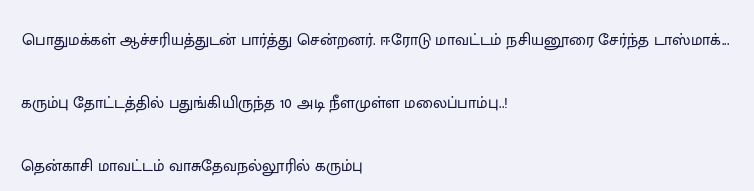பொதுமக்கள் ஆச்சரியத்துடன் பார்த்து சென்றனர். ஈரோடு மாவட்டம் நசியனூரை சேர்ந்த டாஸ்மாக்...

கரும்பு தோட்டத்தில் பதுங்கியிருந்த 10 அடி நீளமுள்ள மலைப்பாம்பு..!

தென்காசி மாவட்டம் வாசுதேவநல்லூரில் கரும்பு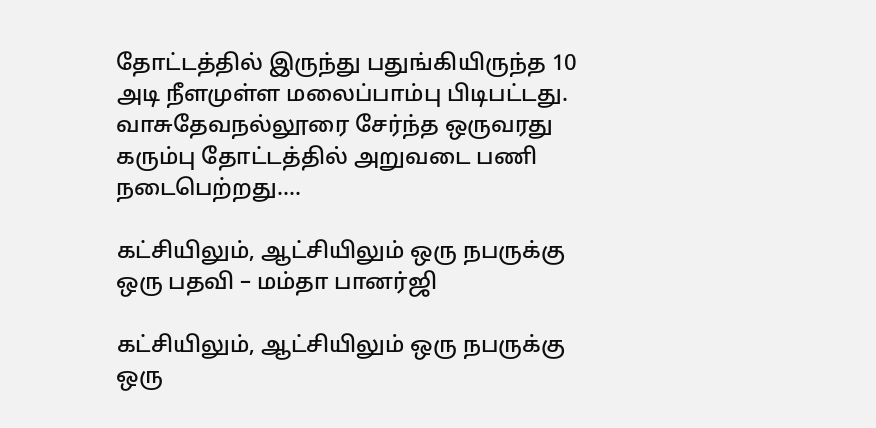தோட்டத்தில் இருந்து பதுங்கியிருந்த 10 அடி நீளமுள்ள மலைப்பாம்பு பிடிபட்டது. வாசுதேவநல்லூரை சேர்ந்த ஒருவரது கரும்பு தோட்டத்தில் அறுவடை பணி நடைபெற்றது....

கட்சியிலும், ஆட்சியிலும் ஒரு நபருக்கு ஒரு பதவி – மம்தா பானர்ஜி

கட்சியிலும், ஆட்சியிலும் ஒரு நபருக்கு ஒரு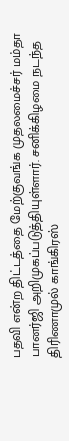பதவி என்ற திட்டத்தை மேற்குவங்க முதலமைச்சர் மம்தா பானர்ஜி அறிமுகப்படுத்தியுள்ளார். சனிக்கிழமை நடந்த திரிணாமுல் காங்கிரஸ்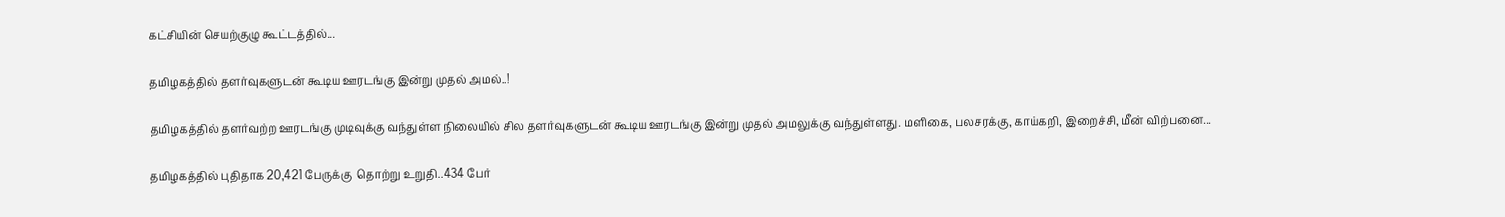கட்சியின் செயற்குழு கூட்டத்தில்...

தமிழகத்தில் தளர்வுகளுடன் கூடிய ஊரடங்கு இன்று முதல் அமல்..!

தமிழகத்தில் தளர்வற்ற ஊரடங்கு முடிவுக்கு வந்துள்ள நிலையில் சில தளர்வுகளுடன் கூடிய ஊரடங்கு இன்று முதல் அமலுக்கு வந்துள்ளது. மளிகை, பலசரக்கு, காய்கறி, இறைச்சி, மீன் விற்பனை...

தமிழகத்தில் புதிதாக 20,421 பேருக்கு  தொற்று உறுதி..434 பேர்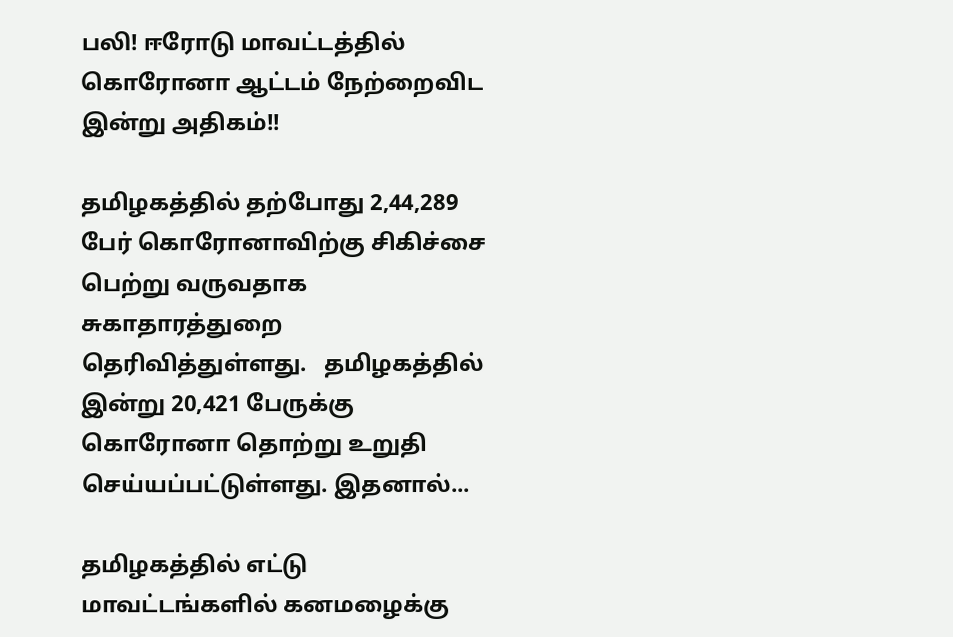பலி! ஈரோடு மாவட்டத்தில் கொரோனா ஆட்டம் நேற்றைவிட இன்று அதிகம்!!

தமிழகத்தில் தற்போது 2,44,289 பேர் கொரோனாவிற்கு சிகிச்சை பெற்று வருவதாக சுகாதாரத்துறை தெரிவித்துள்ளது.   தமிழகத்தில் இன்று 20,421 பேருக்கு கொரோனா தொற்று உறுதி செய்யப்பட்டுள்ளது. இதனால்...

தமிழகத்தில் எட்டு மாவட்டங்களில் கனமழைக்கு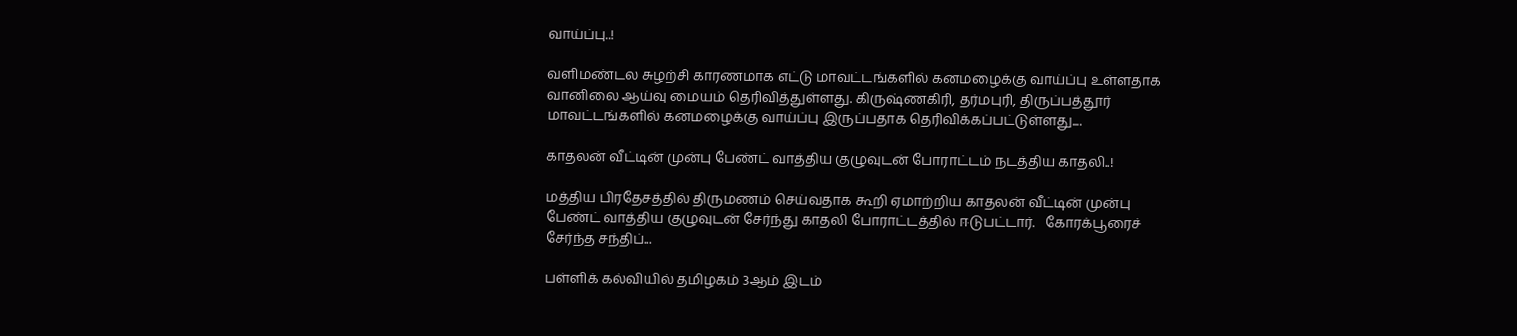வாய்ப்பு..!

வளிமண்டல சுழற்சி காரணமாக எட்டு மாவட்டங்களில் கனமழைக்கு வாய்ப்பு உள்ளதாக வானிலை ஆய்வு மையம் தெரிவித்துள்ளது. கிருஷ்ணகிரி, தர்மபுரி, திருப்பத்தூர் மாவட்டங்களில் கனமழைக்கு வாய்ப்பு இருப்பதாக தெரிவிக்கப்பட்டுள்ளது....

காதலன் வீட்டின் முன்பு பேண்ட் வாத்திய குழுவுடன் போராட்டம் நடத்திய காதலி..!

மத்திய பிரதேசத்தில் திருமணம் செய்வதாக கூறி ஏமாற்றிய காதலன் வீட்டின் முன்பு பேண்ட் வாத்திய குழுவுடன் சேர்ந்து காதலி போராட்டத்தில் ஈடுபட்டார்.   கோரக்பூரைச் சேர்ந்த சந்திப்...

பள்ளிக் கல்வியில் தமிழகம் 3ஆம் இடம்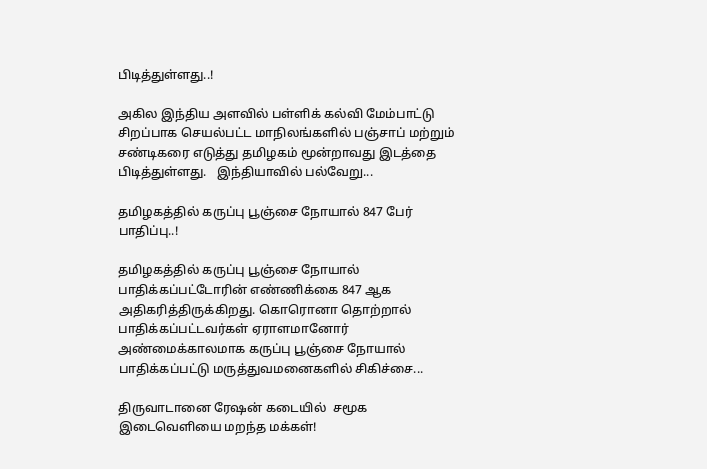பிடித்துள்ளது..!

அகில இந்திய அளவில் பள்ளிக் கல்வி மேம்பாட்டு சிறப்பாக செயல்பட்ட மாநிலங்களில் பஞ்சாப் மற்றும் சண்டிகரை எடுத்து தமிழகம் மூன்றாவது இடத்தை பிடித்துள்ளது.   இந்தியாவில் பல்வேறு...

தமிழகத்தில் கருப்பு பூஞ்சை நோயால் 847 பேர் பாதிப்பு..!

தமிழகத்தில் கருப்பு பூஞ்சை நோயால் பாதிக்கப்பட்டோரின் எண்ணிக்கை 847 ஆக அதிகரித்திருக்கிறது. கொரொனா தொற்றால் பாதிக்கப்பட்டவர்கள் ஏராளமானோர் அண்மைக்காலமாக கருப்பு பூஞ்சை நோயால் பாதிக்கப்பட்டு மருத்துவமனைகளில் சிகிச்சை...

திருவாடானை ரேஷன் கடையில்  சமூக இடைவெளியை மறந்த மக்கள்!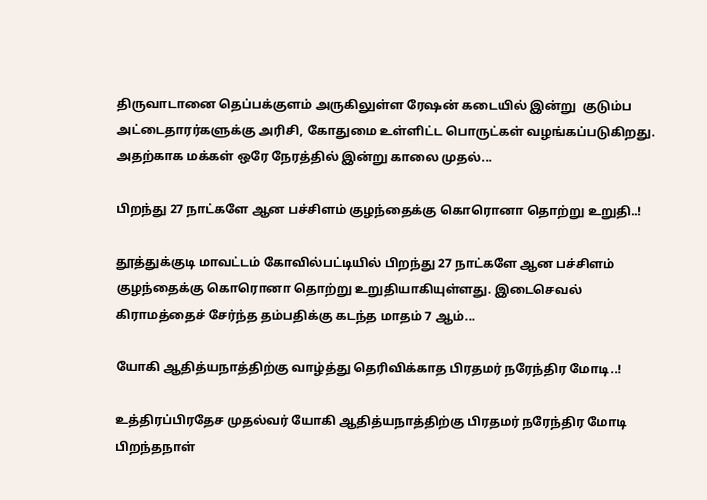திருவாடானை தெப்பக்குளம் அருகிலுள்ள ரேஷன் கடையில் இன்று  குடும்ப அட்டைதாரர்களுக்கு அரிசி, கோதுமை உள்ளிட்ட பொருட்கள் வழங்கப்படுகிறது. அதற்காக மக்கள் ஒரே நேரத்தில் இன்று காலை முதல்...

பிறந்து 27 நாட்களே ஆன பச்சிளம் குழந்தைக்கு கொரொனா தொற்று உறுதி..!

தூத்துக்குடி மாவட்டம் கோவில்பட்டியில் பிறந்து 27 நாட்களே ஆன பச்சிளம் குழந்தைக்கு கொரொனா தொற்று உறுதியாகியுள்ளது. இடைசெவல் கிராமத்தைச் சேர்ந்த தம்பதிக்கு கடந்த மாதம் 7 ஆம்...

யோகி ஆதித்யநாத்திற்கு வாழ்த்து தெரிவிக்காத பிரதமர் நரேந்திர மோடி..!

உத்திரப்பிரதேச முதல்வர் யோகி ஆதித்யநாத்திற்கு பிரதமர் நரேந்திர மோடி பிறந்தநாள்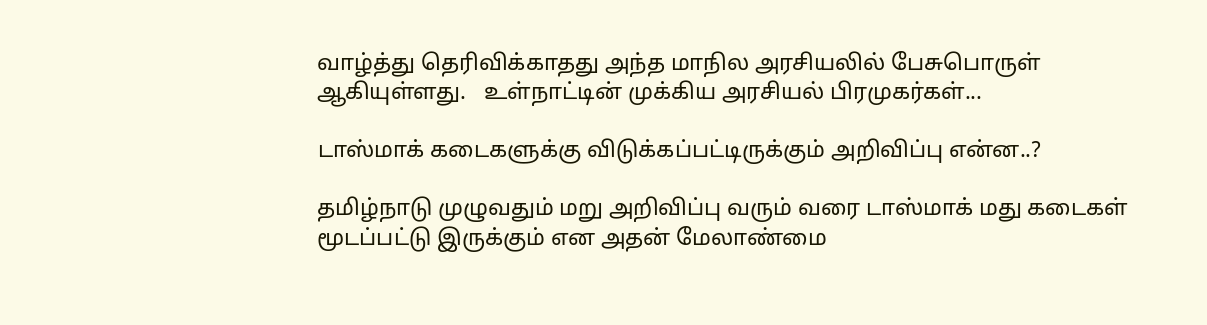வாழ்த்து தெரிவிக்காதது அந்த மாநில அரசியலில் பேசுபொருள் ஆகியுள்ளது.   உள்நாட்டின் முக்கிய அரசியல் பிரமுகர்கள்...

டாஸ்மாக் கடைகளுக்கு விடுக்கப்பட்டிருக்கும் அறிவிப்பு என்ன..?

தமிழ்நாடு முழுவதும் மறு அறிவிப்பு வரும் வரை டாஸ்மாக் மது கடைகள் மூடப்பட்டு இருக்கும் என அதன் மேலாண்மை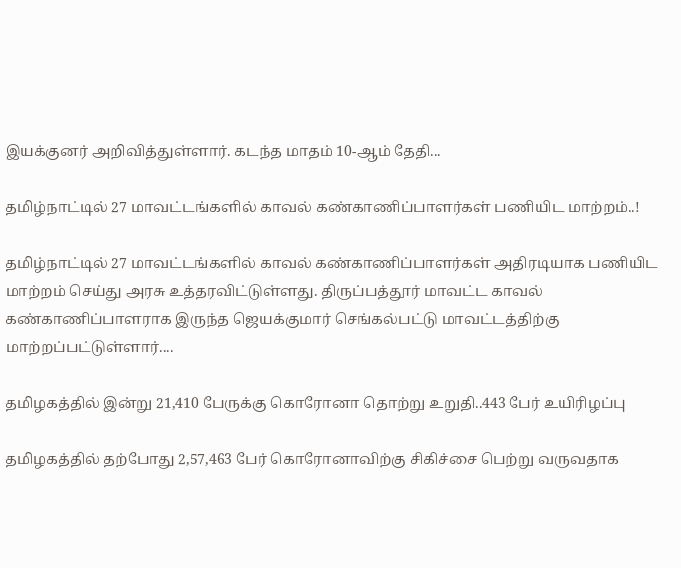இயக்குனர் அறிவித்துள்ளார். கடந்த மாதம் 10-ஆம் தேதி...

தமிழ்நாட்டில் 27 மாவட்டங்களில் காவல் கண்காணிப்பாளர்கள் பணியிட மாற்றம்..!

தமிழ்நாட்டில் 27 மாவட்டங்களில் காவல் கண்காணிப்பாளர்கள் அதிரடியாக பணியிட மாற்றம் செய்து அரசு உத்தரவிட்டுள்ளது. திருப்பத்தூர் மாவட்ட காவல் கண்காணிப்பாளராக இருந்த ஜெயக்குமார் செங்கல்பட்டு மாவட்டத்திற்கு மாற்றப்பட்டுள்ளார்....

தமிழகத்தில் இன்று 21,410 பேருக்கு கொரோனா தொற்று உறுதி..443 பேர் உயிரிழப்பு

தமிழகத்தில் தற்போது 2,57,463 பேர் கொரோனாவிற்கு சிகிச்சை பெற்று வருவதாக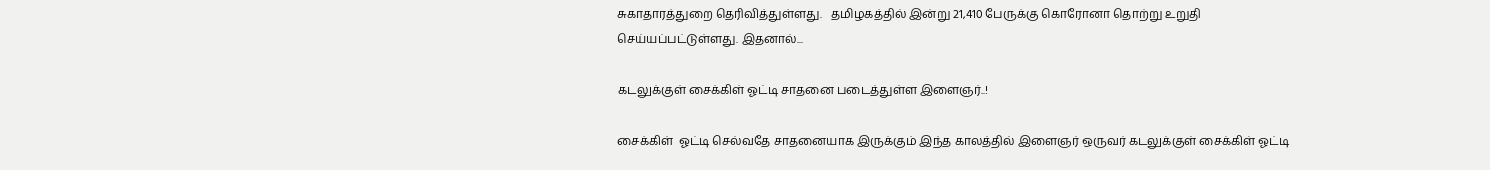சுகாதாரத்துறை தெரிவித்துள்ளது.   தமிழகத்தில் இன்று 21,410 பேருக்கு கொரோனா தொற்று உறுதி செய்யப்பட்டுள்ளது. இதனால்...

கடலுக்குள் சைக்கிள் ஓட்டி சாதனை படைத்துள்ள இளைஞர்..!

சைக்கிள்  ஓட்டி செல்வதே சாதனையாக இருக்கும் இந்த காலத்தில் இளைஞர் ஒருவர் கடலுக்குள் சைக்கிள் ஓட்டி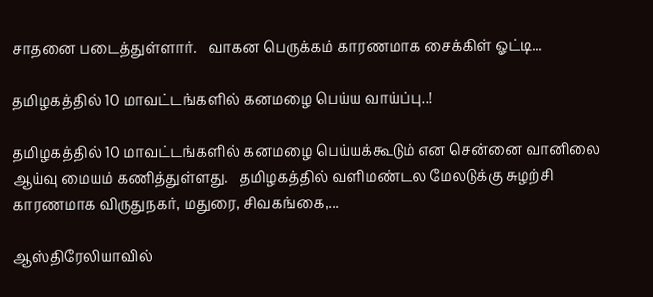சாதனை படைத்துள்ளார்.   வாகன பெருக்கம் காரணமாக சைக்கிள் ஓட்டி...

தமிழகத்தில் 10 மாவட்டங்களில் கனமழை பெய்ய வாய்ப்பு..!

தமிழகத்தில் 10 மாவட்டங்களில் கனமழை பெய்யக்கூடும் என சென்னை வானிலை ஆய்வு மையம் கணித்துள்ளது.   தமிழகத்தில் வளிமண்டல மேலடுக்கு சுழற்சி காரணமாக விருதுநகர், மதுரை, சிவகங்கை,...

ஆஸ்திரேலியாவில்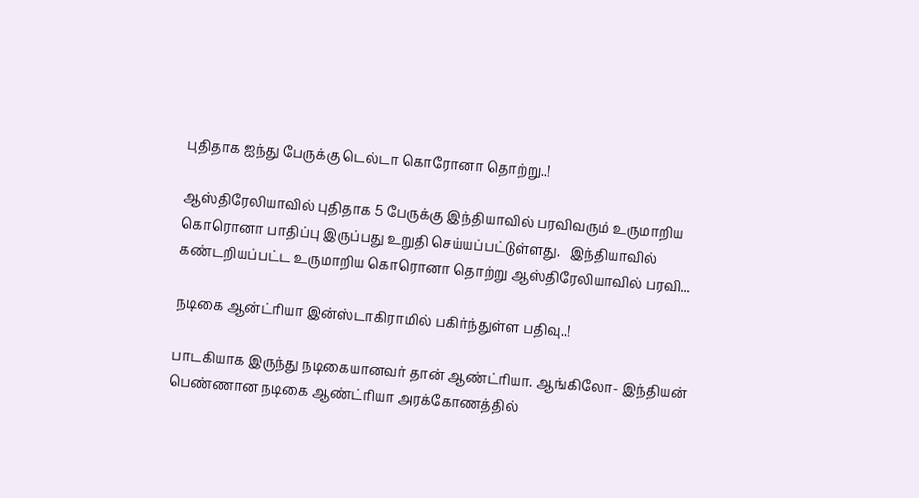புதிதாக ஐந்து பேருக்கு டெல்டா கொரோனா தொற்று..!

ஆஸ்திரேலியாவில் புதிதாக 5 பேருக்கு இந்தியாவில் பரவிவரும் உருமாறிய கொரொனா பாதிப்பு இருப்பது உறுதி செய்யப்பட்டுள்ளது.   இந்தியாவில் கண்டறியப்பட்ட உருமாறிய கொரொனா தொற்று ஆஸ்திரேலியாவில் பரவி...

நடிகை ஆன்ட்ரியா இன்ஸ்டாகிராமில் பகிர்ந்துள்ள பதிவு..!

பாடகியாக இருந்து நடிகையானவர் தான் ஆண்ட்ரியா. ஆங்கிலோ- இந்தியன் பெண்ணான நடிகை ஆண்ட்ரியா அரக்கோணத்தில்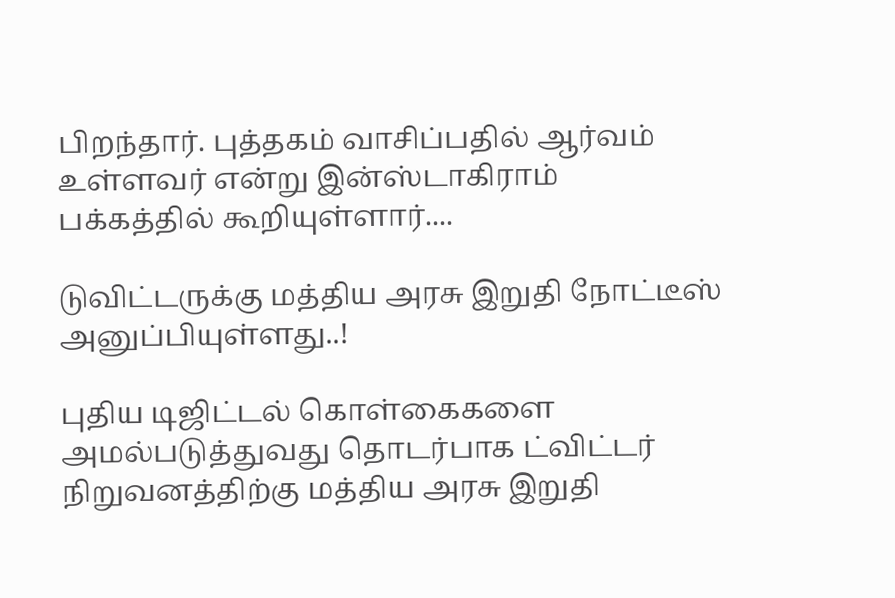பிறந்தார். புத்தகம் வாசிப்பதில் ஆர்வம் உள்ளவர் என்று இன்ஸ்டாகிராம் பக்கத்தில் கூறியுள்ளார்....

டுவிட்டருக்கு மத்திய அரசு இறுதி நோட்டீஸ் அனுப்பியுள்ளது..!

புதிய டிஜிட்டல் கொள்கைகளை அமல்படுத்துவது தொடர்பாக ட்விட்டர் நிறுவனத்திற்கு மத்திய அரசு இறுதி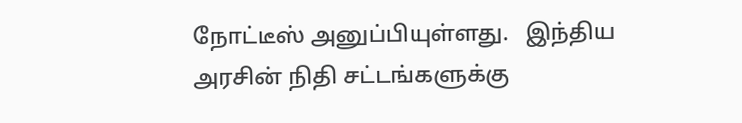நோட்டீஸ் அனுப்பியுள்ளது.   இந்திய அரசின் நிதி சட்டங்களுக்கு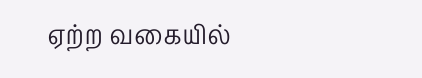ஏற்ற வகையில்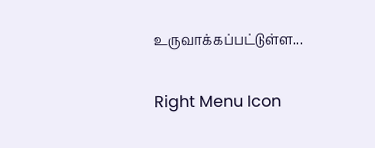உருவாக்கப்பட்டுள்ள...

Right Menu Icon